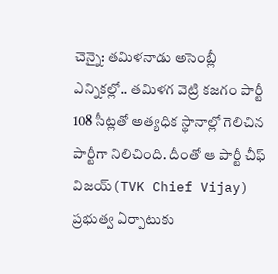చెన్నై: తమిళనాడు అసెంబ్లీ ఎన్నికల్లో.. తమిళగ వెట్రి కజగం పార్టీ 108 సీట్లతో అత్యధిక స్థానాల్లో గెలిచిన పార్టీగా నిలిచింది. దీంతో ఆ పార్టీ చీఫ్ విజయ్(TVK Chief Vijay) ప్రభుత్వ ఏర్పాటుకు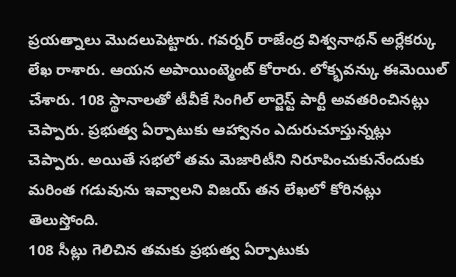ప్రయత్నాలు మొదలుపెట్టారు. గవర్నర్ రాజేంద్ర విశ్వనాథన్ అర్లేకర్కు లేఖ రాశారు. ఆయన అపాయింట్మెంట్ కోరారు. లోక్భవన్కు ఈమెయిల్ చేశారు. 108 స్థానాలతో టీవీకే సింగిల్ లార్జెస్ట్ పార్టీ అవతరించినట్లు చెప్పారు. ప్రభుత్వ ఏర్పాటుకు ఆహ్వానం ఎదురుచూస్తున్నట్లు చెప్పారు. అయితే సభలో తమ మెజారిటీని నిరూపించుకునేందుకు మరింత గడువును ఇవ్వాలని విజయ్ తన లేఖలో కోరినట్లు తెలుస్తోంది.
108 సీట్లు గెలిచిన తమకు ప్రభుత్వ ఏర్పాటుకు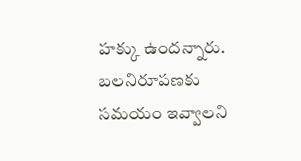హక్కు ఉందన్నారు. బలనిరూపణకు సమయం ఇవ్వాలని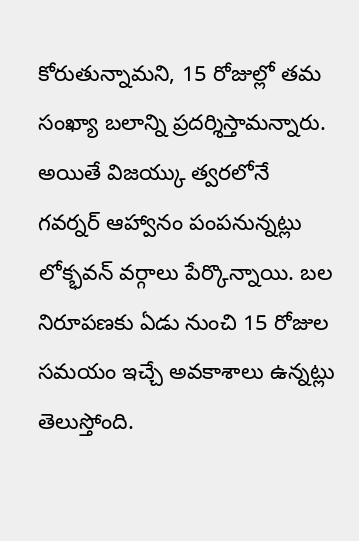కోరుతున్నామని, 15 రోజుల్లో తమ సంఖ్యా బలాన్ని ప్రదర్శిస్తామన్నారు. అయితే విజయ్కు త్వరలోనే గవర్నర్ ఆహ్వానం పంపనున్నట్లు లోక్భవన్ వర్గాలు పేర్కొన్నాయి. బల నిరూపణకు ఏడు నుంచి 15 రోజుల సమయం ఇచ్చే అవకాశాలు ఉన్నట్లు తెలుస్తోంది.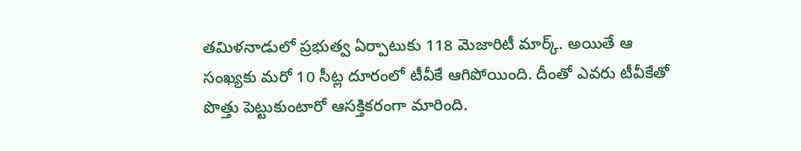తమిళనాడులో ప్రభుత్వ ఏర్పాటుకు 118 మెజారిటీ మార్క్. అయితే ఆ సంఖ్యకు మరో 10 సీట్ల దూరంలో టీవీకే ఆగిపోయింది. దీంతో ఎవరు టీవీకేతో పొత్తు పెట్టుకుంటారో ఆసక్తికరంగా మారింది.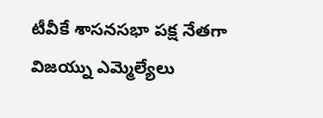టీవీకే శాసనసభా పక్ష నేతగా విజయ్ను ఎమ్మెల్యేలు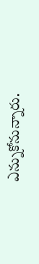ఎన్నుకోనున్నారు.